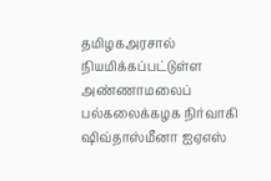தமிழகஅரசால் நியமிக்கப்பட்டுள்ள அண்ணாமலைப் பல்கலைக்கழக நிர்வாகி ஷிவ்தாஸ்மீனா ஐஏஎஸ்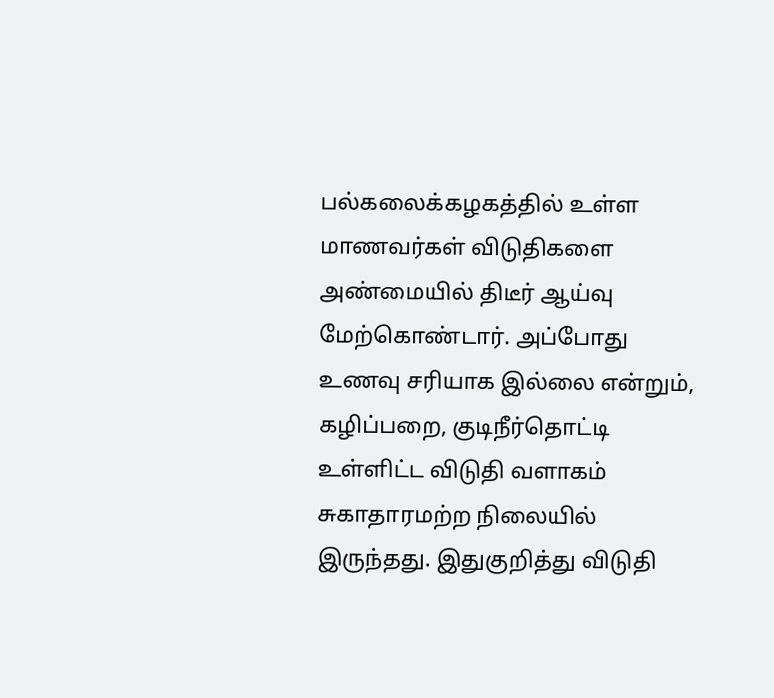பல்கலைக்கழகத்தில் உள்ள மாணவர்கள் விடுதிகளை அண்மையில் திடீர் ஆய்வு மேற்கொண்டார். அப்போது உணவு சரியாக இல்லை என்றும், கழிப்பறை, குடிநீர்தொட்டி உள்ளிட்ட விடுதி வளாகம் சுகாதாரமற்ற நிலையில் இருந்தது. இதுகுறித்து விடுதி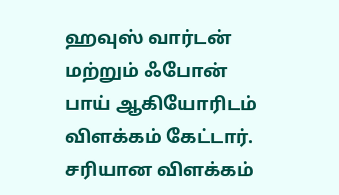ஹவுஸ் வார்டன் மற்றும் ஃபோன் பாய் ஆகியோரிடம் விளக்கம் கேட்டார். சரியான விளக்கம்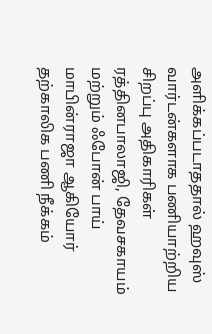அளிக்கப்படாததால் ஹவுஸ் வார்டன்களாக பணியாற்றிய சிறப்பு அதிகாரிகள் ரத்தினபாலாஜி, தேவசகாயம் மற்றும் ஃபோன் பாய் மாபின்ராஜா ஆகியோர் தற்காலிக பணி நீக்கம்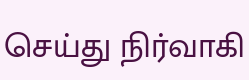செய்து நிர்வாகி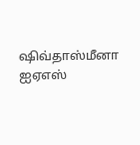ஷிவ்தாஸ்மீனா ஐஏஎஸ்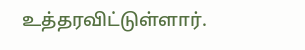உத்தரவிட்டுள்ளார்.